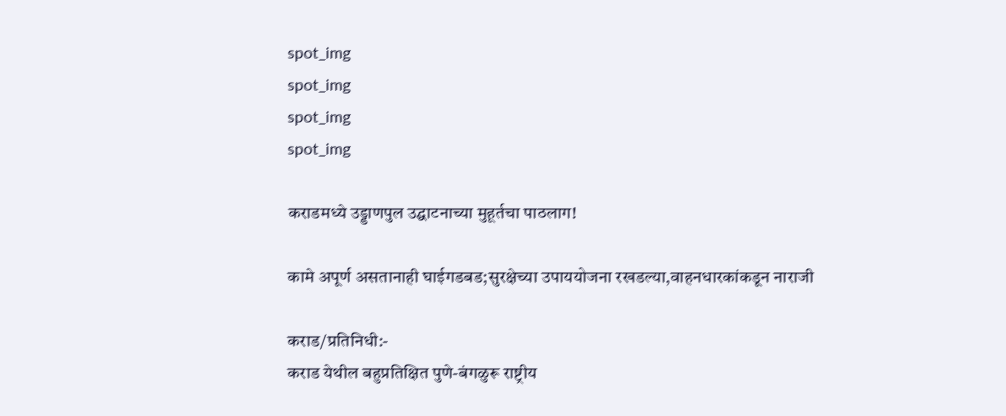spot_img
spot_img
spot_img
spot_img

कराडमध्ये उड्डाणपुल उद्घाटनाच्या मुहूर्तचा पाठलाग!

कामे अपूर्ण असतानाही घाईगडबड;सुरक्षेच्या उपाययोजना रखडल्या,वाहनधारकांकडून नाराजी

कराड/प्रतिनिधी:-
कराड येथील बहुप्रतिक्षित पुणे-बंगळुरू राष्ट्रीय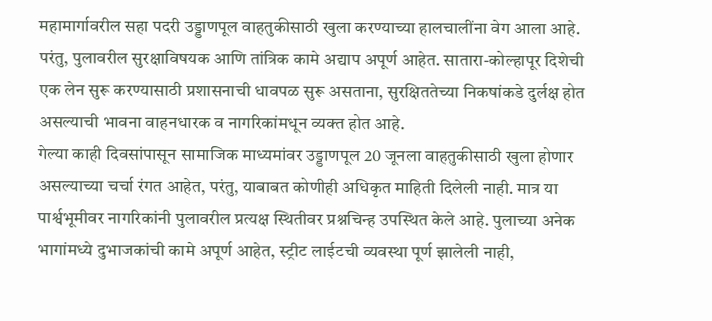महामार्गावरील सहा पदरी उड्डाणपूल वाहतुकीसाठी खुला करण्याच्या हालचालींना वेग आला आहे. परंतु, पुलावरील सुरक्षाविषयक आणि तांत्रिक कामे अद्याप अपूर्ण आहेत. सातारा-कोल्हापूर दिशेची एक लेन सुरू करण्यासाठी प्रशासनाची धावपळ सुरू असताना, सुरक्षिततेच्या निकषांकडे दुर्लक्ष होत असल्याची भावना वाहनधारक व नागरिकांमधून व्यक्त होत आहे.
गेल्या काही दिवसांपासून सामाजिक माध्यमांवर उड्डाणपूल 20 जूनला वाहतुकीसाठी खुला होणार असल्याच्या चर्चा रंगत आहेत, परंतु, याबाबत कोणीही अधिकृत माहिती दिलेली नाही. मात्र या पार्श्वभूमीवर नागरिकांनी पुलावरील प्रत्यक्ष स्थितीवर प्रश्नचिन्ह उपस्थित केले आहे. पुलाच्या अनेक भागांमध्ये दुभाजकांची कामे अपूर्ण आहेत, स्ट्रीट लाईटची व्यवस्था पूर्ण झालेली नाही,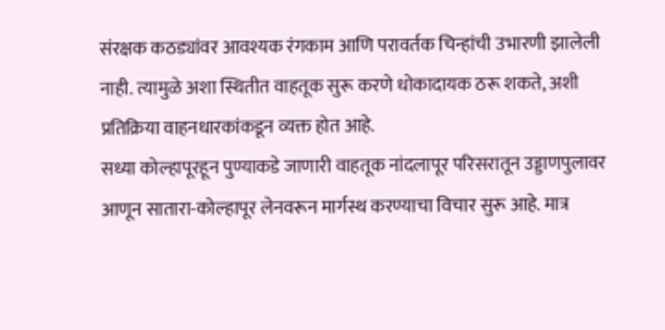संरक्षक कठड्यांवर आवश्यक रंगकाम आणि परावर्तक चिन्हांची उभारणी झालेली नाही. त्यामुळे अशा स्थितीत वाहतूक सुरू करणे धोकादायक ठरू शकते, अशी प्रतिक्रिया वाहनधारकांकडून व्यक्त होत आहे.
सध्या कोल्हापूरहून पुण्याकडे जाणारी वाहतूक नांदलापूर परिसरातून उड्डाणपुलावर आणून सातारा-कोल्हापूर लेनवरून मार्गस्थ करण्याचा विचार सुरू आहे. मात्र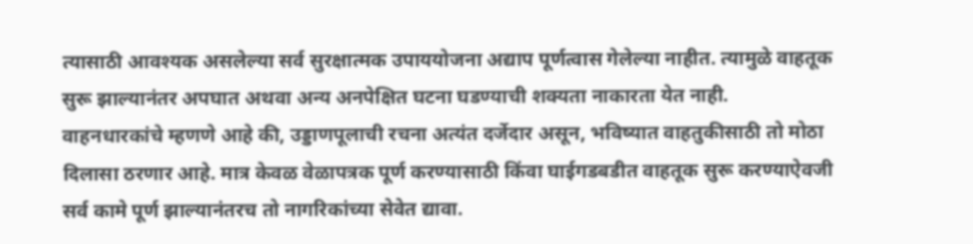त्यासाठी आवश्यक असलेल्या सर्व सुरक्षात्मक उपाययोजना अद्याप पूर्णत्वास गेलेल्या नाहीत. त्यामुळे वाहतूक सुरू झाल्यानंतर अपघात अथवा अन्य अनपेक्षित घटना घडण्याची शक्यता नाकारता येत नाही.
वाहनधारकांचे म्हणणे आहे की, उड्डाणपूलाची रचना अत्यंत दर्जेदार असून, भविष्यात वाहतुकीसाठी तो मोठा दिलासा ठरणार आहे. मात्र केवळ वेळापत्रक पूर्ण करण्यासाठी किंवा घाईगडबडीत वाहतूक सुरू करण्याऐवजी सर्व कामे पूर्ण झाल्यानंतरच तो नागरिकांच्या सेवेत द्यावा.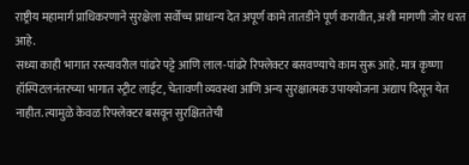राष्ट्रीय महामार्ग प्राधिकरणाने सुरक्षेला सर्वोच्च प्राधान्य देत अपूर्ण कामे तातडीने पूर्ण करावीत, अशी मागणी जोर धरत आहे.
सध्या काही भागात रस्त्यावरील पांढरे पट्टे आणि लाल-पांढरे रिफ्लेक्टर बसवण्याचे काम सुरू आहे. मात्र कृष्णा हॉस्पिटलनंतरच्या भागात स्ट्रीट लाईट, चेतावणी व्यवस्था आणि अन्य सुरक्षात्मक उपाययोजना अद्याप दिसून येत नाहीत. त्यामुळे केवळ रिफ्लेक्टर बसवून सुरक्षिततेची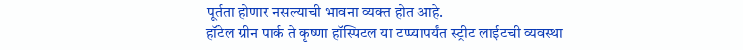पूर्तता होणार नसल्याची भावना व्यक्त होत आहे.
हॉटेल ग्रीन पार्क ते कृष्णा हॉस्पिटल या टप्प्यापर्यंत स्ट्रीट लाईटची व्यवस्था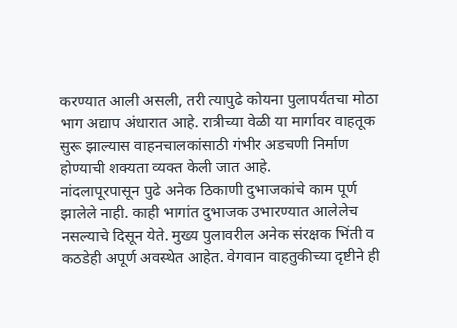करण्यात आली असली, तरी त्यापुढे कोयना पुलापर्यंतचा मोठा भाग अद्याप अंधारात आहे. रात्रीच्या वेळी या मार्गावर वाहतूक सुरू झाल्यास वाहनचालकांसाठी गंभीर अडचणी निर्माण होण्याची शक्यता व्यक्त केली जात आहे.
नांदलापूरपासून पुढे अनेक ठिकाणी दुभाजकांचे काम पूर्ण झालेले नाही. काही भागांत दुभाजक उभारण्यात आलेलेच नसल्याचे दिसून येते. मुख्य पुलावरील अनेक संरक्षक भिंती व कठडेही अपूर्ण अवस्थेत आहेत. वेगवान वाहतुकीच्या दृष्टीने ही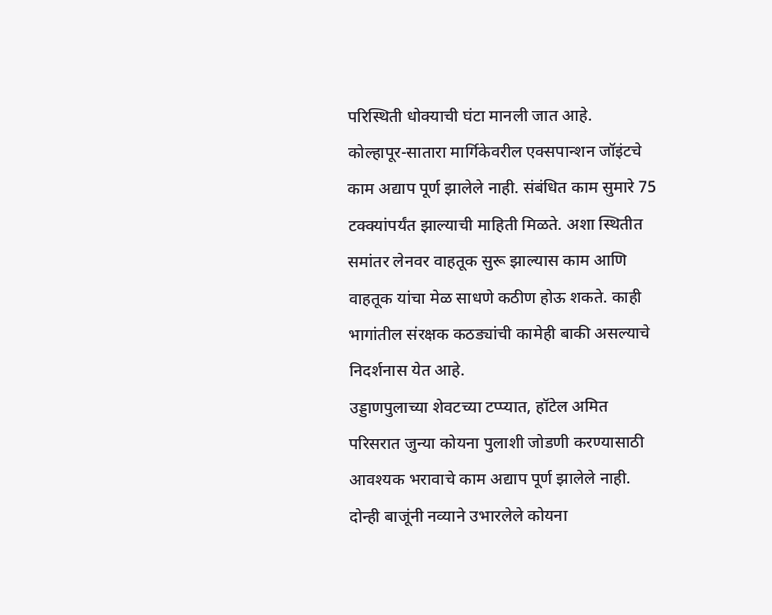परिस्थिती धोक्याची घंटा मानली जात आहे.
कोल्हापूर-सातारा मार्गिकेवरील एक्सपान्शन जॉइंटचे काम अद्याप पूर्ण झालेले नाही. संबंधित काम सुमारे 75 टक्क्यांपर्यंत झाल्याची माहिती मिळते. अशा स्थितीत समांतर लेनवर वाहतूक सुरू झाल्यास काम आणि वाहतूक यांचा मेळ साधणे कठीण होऊ शकते. काही भागांतील संरक्षक कठड्यांची कामेही बाकी असल्याचे निदर्शनास येत आहे.
उड्डाणपुलाच्या शेवटच्या टप्प्यात, हॉटेल अमित परिसरात जुन्या कोयना पुलाशी जोडणी करण्यासाठी आवश्यक भरावाचे काम अद्याप पूर्ण झालेले नाही. दोन्ही बाजूंनी नव्याने उभारलेले कोयना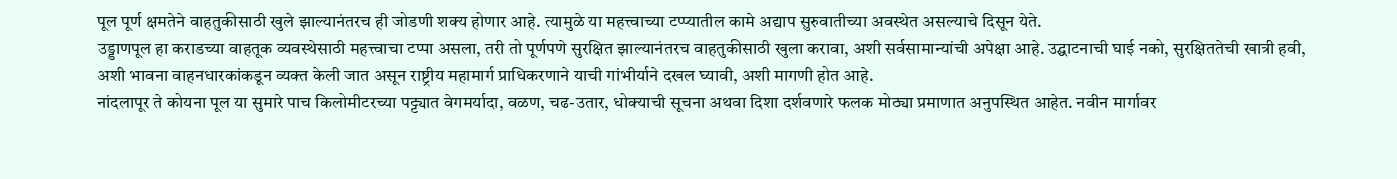पूल पूर्ण क्षमतेने वाहतुकीसाठी खुले झाल्यानंतरच ही जोडणी शक्य होणार आहे. त्यामुळे या महत्त्वाच्या टप्प्यातील कामे अद्याप सुरुवातीच्या अवस्थेत असल्याचे दिसून येते.
उड्डाणपूल हा कराडच्या वाहतूक व्यवस्थेसाठी महत्त्वाचा टप्पा असला, तरी तो पूर्णपणे सुरक्षित झाल्यानंतरच वाहतुकीसाठी खुला करावा, अशी सर्वसामान्यांची अपेक्षा आहे. उद्घाटनाची घाई नको, सुरक्षिततेची खात्री हवी, अशी भावना वाहनधारकांकडून व्यक्त केली जात असून राष्ट्रीय महामार्ग प्राधिकरणाने याची गांभीर्याने दखल घ्यावी, अशी मागणी होत आहे.
नांदलापूर ते कोयना पूल या सुमारे पाच किलोमीटरच्या पट्ट्यात वेगमर्यादा, वळण, चढ-उतार, धोक्याची सूचना अथवा दिशा दर्शवणारे फलक मोठ्या प्रमाणात अनुपस्थित आहेत. नवीन मार्गावर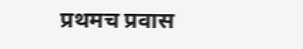प्रथमच प्रवास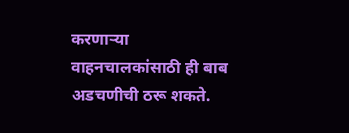करणार्‍या वाहनचालकांसाठी ही बाब अडचणीची ठरू शकते.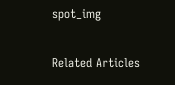spot_img

Related Articles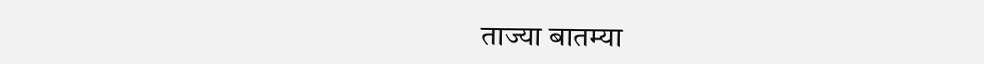ताज्या बातम्या